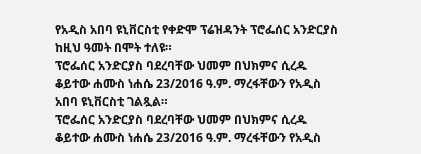የአዲስ አበባ ዩኒቨርስቲ የቀድሞ ፕሬዝዳንት ፕሮፌሰር አንድርያስ ከዚህ ዓመት በሞት ተለዩ።
ፕሮፌሰር አንድርያስ ባደረባቸው ህመም በህክምና ሲረዱ ቆይተው ሐሙስ ነሐሴ 23/2016 ዓ.ም. ማረፋቸውን የአዲስ አበባ ዩኒቨርስቲ ገልጿል።
ፕሮፌሰር አንድርያስ ባደረባቸው ህመም በህክምና ሲረዱ ቆይተው ሐሙስ ነሐሴ 23/2016 ዓ.ም. ማረፋቸውን የአዲስ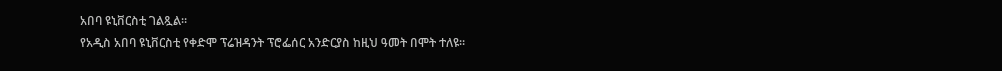አበባ ዩኒቨርስቲ ገልጿል።
የአዲስ አበባ ዩኒቨርስቲ የቀድሞ ፕሬዝዳንት ፕሮፌሰር አንድርያስ ከዚህ ዓመት በሞት ተለዩ።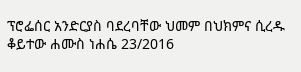ፕሮፌሰር አንድርያስ ባደረባቸው ህመም በህክምና ሲረዱ ቆይተው ሐሙስ ነሐሴ 23/2016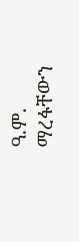ዓ.ም. ማረፋቸውን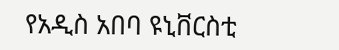የአዲስ አበባ ዩኒቨርስቲ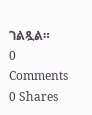ገልጿል።
0 Comments
0 Shares